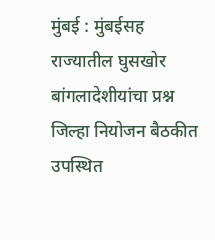मुंबई : मुंबईसह राज्यातील घुसखोर बांगलादेशीयांचा प्रश्न जिल्हा नियोजन बैठकीत उपस्थित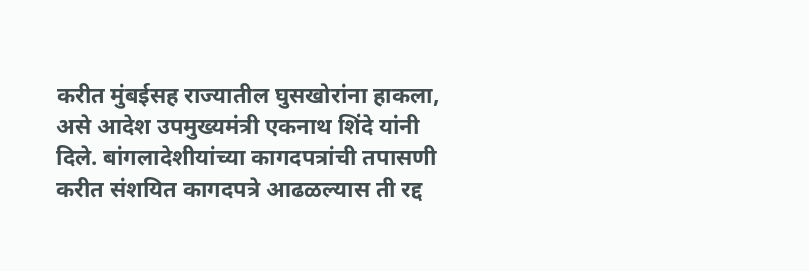करीत मुंबईसह राज्यातील घुसखोरांना हाकला, असे आदेश उपमुख्यमंत्री एकनाथ शिंदे यांनी दिले. बांगलादेशीयांच्या कागदपत्रांची तपासणी करीत संशयित कागदपत्रे आढळल्यास ती रद्द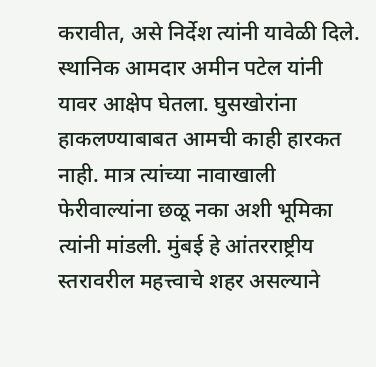करावीत, असे निर्देश त्यांनी यावेळी दिले.
स्थानिक आमदार अमीन पटेल यांनी यावर आक्षेप घेतला. घुसखोरांना हाकलण्याबाबत आमची काही हारकत नाही. मात्र त्यांच्या नावाखाली फेरीवाल्यांना छळू नका अशी भूमिका त्यांनी मांडली. मुंबई हे आंतरराष्ट्रीय स्तरावरील महत्त्वाचे शहर असल्याने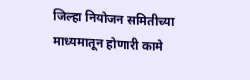जिल्हा नियोजन समितीच्या माध्यमातून होणारी कामे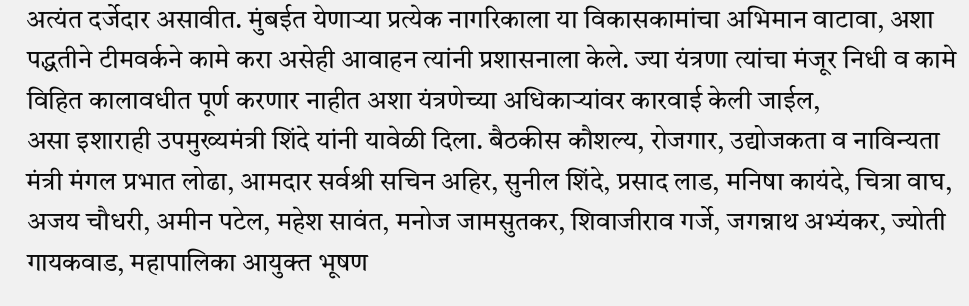अत्यंत दर्जेदार असावीत. मुंबईत येणाऱ्या प्रत्येक नागरिकाला या विकासकामांचा अभिमान वाटावा, अशा पद्धतीने टीमवर्कने कामे करा असेही आवाहन त्यांनी प्रशासनाला केले. ज्या यंत्रणा त्यांचा मंजूर निधी व कामे विहित कालावधीत पूर्ण करणार नाहीत अशा यंत्रणेच्या अधिकाऱ्यांवर कारवाई केली जाईल,
असा इशाराही उपमुख्यमंत्री शिंदे यांनी यावेळी दिला. बैठकीस कौशल्य, रोजगार, उद्योजकता व नाविन्यता मंत्री मंगल प्रभात लोढा, आमदार सर्वश्री सचिन अहिर, सुनील शिंदे, प्रसाद लाड, मनिषा कायंदे, चित्रा वाघ, अजय चौधरी, अमीन पटेल, महेश सावंत, मनोज जामसुतकर, शिवाजीराव गर्जे, जगन्नाथ अभ्यंकर, ज्योती गायकवाड, महापालिका आयुक्त भूषण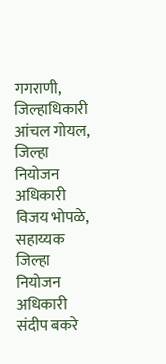गगराणी, जिल्हाधिकारी आंचल गोयल, जिल्हा नियोजन अधिकारी विजय भोपळे, सहाय्यक जिल्हा नियोजन अधिकारी संदीप बकरे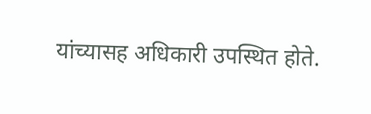यांच्यासह अधिकारी उपस्थित होते.